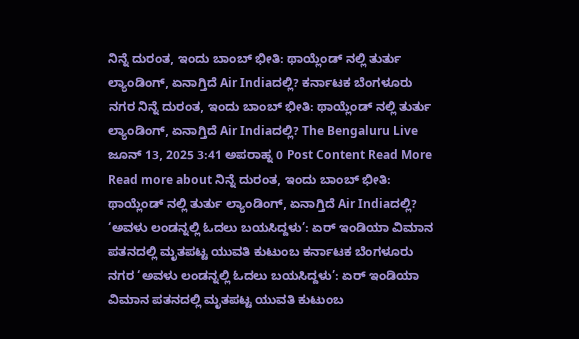ನಿನ್ನೆ ದುರಂತ, ಇಂದು ಬಾಂಬ್ ಭೀತಿ: ಥಾಯ್ಲೆಂಡ್ ನಲ್ಲಿ ತುರ್ತು ಲ್ಯಾಂಡಿಂಗ್, ಏನಾಗ್ತಿದೆ Air Indiaದಲ್ಲಿ? ಕರ್ನಾಟಕ ಬೆಂಗಳೂರು ನಗರ ನಿನ್ನೆ ದುರಂತ, ಇಂದು ಬಾಂಬ್ ಭೀತಿ: ಥಾಯ್ಲೆಂಡ್ ನಲ್ಲಿ ತುರ್ತು ಲ್ಯಾಂಡಿಂಗ್, ಏನಾಗ್ತಿದೆ Air Indiaದಲ್ಲಿ? The Bengaluru Live ಜೂನ್ 13, 2025 3:41 ಅಪರಾಹ್ನ 0 Post Content Read More Read more about ನಿನ್ನೆ ದುರಂತ, ಇಂದು ಬಾಂಬ್ ಭೀತಿ: ಥಾಯ್ಲೆಂಡ್ ನಲ್ಲಿ ತುರ್ತು ಲ್ಯಾಂಡಿಂಗ್, ಏನಾಗ್ತಿದೆ Air Indiaದಲ್ಲಿ?
‘ಅವಳು ಲಂಡನ್ನಲ್ಲಿ ಓದಲು ಬಯಸಿದ್ದಳು’: ಏರ್ ಇಂಡಿಯಾ ವಿಮಾನ ಪತನದಲ್ಲಿ ಮೃತಪಟ್ಟ ಯುವತಿ ಕುಟುಂಬ ಕರ್ನಾಟಕ ಬೆಂಗಳೂರು ನಗರ ‘ಅವಳು ಲಂಡನ್ನಲ್ಲಿ ಓದಲು ಬಯಸಿದ್ದಳು’: ಏರ್ ಇಂಡಿಯಾ ವಿಮಾನ ಪತನದಲ್ಲಿ ಮೃತಪಟ್ಟ ಯುವತಿ ಕುಟುಂಬ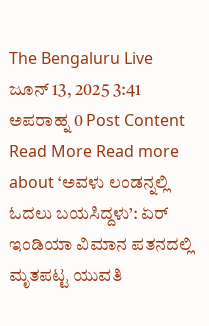The Bengaluru Live ಜೂನ್ 13, 2025 3:41 ಅಪರಾಹ್ನ 0 Post Content Read More Read more about ‘ಅವಳು ಲಂಡನ್ನಲ್ಲಿ ಓದಲು ಬಯಸಿದ್ದಳು’: ಏರ್ ಇಂಡಿಯಾ ವಿಮಾನ ಪತನದಲ್ಲಿ ಮೃತಪಟ್ಟ ಯುವತಿ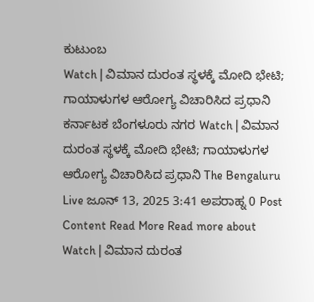ಕುಟುಂಬ
Watch | ವಿಮಾನ ದುರಂತ ಸ್ಥಳಕ್ಕೆ ಮೋದಿ ಭೇಟಿ; ಗಾಯಾಳುಗಳ ಆರೋಗ್ಯ ವಿಚಾರಿಸಿದ ಪ್ರಧಾನಿ ಕರ್ನಾಟಕ ಬೆಂಗಳೂರು ನಗರ Watch | ವಿಮಾನ ದುರಂತ ಸ್ಥಳಕ್ಕೆ ಮೋದಿ ಭೇಟಿ; ಗಾಯಾಳುಗಳ ಆರೋಗ್ಯ ವಿಚಾರಿಸಿದ ಪ್ರಧಾನಿ The Bengaluru Live ಜೂನ್ 13, 2025 3:41 ಅಪರಾಹ್ನ 0 Post Content Read More Read more about Watch | ವಿಮಾನ ದುರಂತ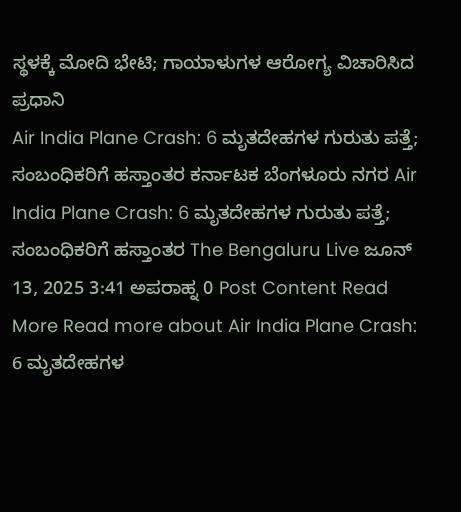ಸ್ಥಳಕ್ಕೆ ಮೋದಿ ಭೇಟಿ; ಗಾಯಾಳುಗಳ ಆರೋಗ್ಯ ವಿಚಾರಿಸಿದ ಪ್ರಧಾನಿ
Air India Plane Crash: 6 ಮೃತದೇಹಗಳ ಗುರುತು ಪತ್ತೆ; ಸಂಬಂಧಿಕರಿಗೆ ಹಸ್ತಾಂತರ ಕರ್ನಾಟಕ ಬೆಂಗಳೂರು ನಗರ Air India Plane Crash: 6 ಮೃತದೇಹಗಳ ಗುರುತು ಪತ್ತೆ; ಸಂಬಂಧಿಕರಿಗೆ ಹಸ್ತಾಂತರ The Bengaluru Live ಜೂನ್ 13, 2025 3:41 ಅಪರಾಹ್ನ 0 Post Content Read More Read more about Air India Plane Crash: 6 ಮೃತದೇಹಗಳ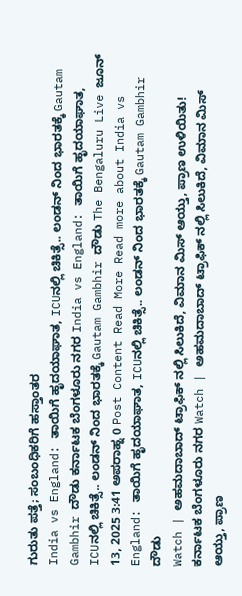ಗುರುತು ಪತ್ತೆ; ಸಂಬಂಧಿಕರಿಗೆ ಹಸ್ತಾಂತರ
India vs England: ತಾಯಿಗೆ ಹೃದಯಾಘಾತ, ICUನಲ್ಲಿ ಚಿಕಿತ್ಸೆ.. ಲಂಡನ್ ನಿಂದ ಭಾರತಕ್ಕೆ Gautam Gambhir ದೌಡು ಕರ್ನಾಟಕ ಬೆಂಗಳೂರು ನಗರ India vs England: ತಾಯಿಗೆ ಹೃದಯಾಘಾತ, ICUನಲ್ಲಿ ಚಿಕಿತ್ಸೆ.. ಲಂಡನ್ ನಿಂದ ಭಾರತಕ್ಕೆ Gautam Gambhir ದೌಡು The Bengaluru Live ಜೂನ್ 13, 2025 3:41 ಅಪರಾಹ್ನ 0 Post Content Read More Read more about India vs England: ತಾಯಿಗೆ ಹೃದಯಾಘಾತ, ICUನಲ್ಲಿ ಚಿಕಿತ್ಸೆ.. ಲಂಡನ್ ನಿಂದ ಭಾರತಕ್ಕೆ Gautam Gambhir ದೌಡು
Watch | ಅಹಮದಾಬಾದ್ ಟ್ರಾಫಿಕ್ ನಲ್ಲಿ ಸಿಲುಕಿದೆ, ವಿಮಾನ ಮಿಸ್ ಆಯ್ತು, ಪ್ರಾಣ ಉಳಿಯಿತು! ಕರ್ನಾಟಕ ಬೆಂಗಳೂರು ನಗರ Watch | ಅಹಮದಾಬಾದ್ ಟ್ರಾಫಿಕ್ ನಲ್ಲಿ ಸಿಲುಕಿದೆ, ವಿಮಾನ ಮಿಸ್ ಆಯ್ತು, ಪ್ರಾಣ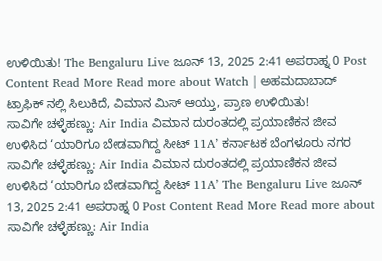ಉಳಿಯಿತು! The Bengaluru Live ಜೂನ್ 13, 2025 2:41 ಅಪರಾಹ್ನ 0 Post Content Read More Read more about Watch | ಅಹಮದಾಬಾದ್ ಟ್ರಾಫಿಕ್ ನಲ್ಲಿ ಸಿಲುಕಿದೆ, ವಿಮಾನ ಮಿಸ್ ಆಯ್ತು, ಪ್ರಾಣ ಉಳಿಯಿತು!
ಸಾವಿಗೇ ಚಳ್ಳೆಹಣ್ಣು: Air India ವಿಮಾನ ದುರಂತದಲ್ಲಿ ಪ್ರಯಾಣಿಕನ ಜೀವ ಉಳಿಸಿದ ‘ಯಾರಿಗೂ ಬೇಡವಾಗಿದ್ದ ಸೀಟ್ 11A’ ಕರ್ನಾಟಕ ಬೆಂಗಳೂರು ನಗರ ಸಾವಿಗೇ ಚಳ್ಳೆಹಣ್ಣು: Air India ವಿಮಾನ ದುರಂತದಲ್ಲಿ ಪ್ರಯಾಣಿಕನ ಜೀವ ಉಳಿಸಿದ ‘ಯಾರಿಗೂ ಬೇಡವಾಗಿದ್ದ ಸೀಟ್ 11A’ The Bengaluru Live ಜೂನ್ 13, 2025 2:41 ಅಪರಾಹ್ನ 0 Post Content Read More Read more about ಸಾವಿಗೇ ಚಳ್ಳೆಹಣ್ಣು: Air India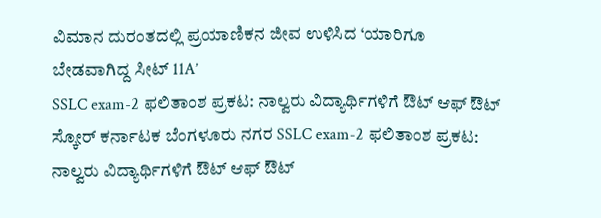ವಿಮಾನ ದುರಂತದಲ್ಲಿ ಪ್ರಯಾಣಿಕನ ಜೀವ ಉಳಿಸಿದ ‘ಯಾರಿಗೂ ಬೇಡವಾಗಿದ್ದ ಸೀಟ್ 11A’
SSLC exam-2 ಫಲಿತಾಂಶ ಪ್ರಕಟ: ನಾಲ್ವರು ವಿದ್ಯಾರ್ಥಿಗಳಿಗೆ ಔಟ್ ಆಫ್ ಔಟ್ ಸ್ಕೋರ್ ಕರ್ನಾಟಕ ಬೆಂಗಳೂರು ನಗರ SSLC exam-2 ಫಲಿತಾಂಶ ಪ್ರಕಟ: ನಾಲ್ವರು ವಿದ್ಯಾರ್ಥಿಗಳಿಗೆ ಔಟ್ ಆಫ್ ಔಟ್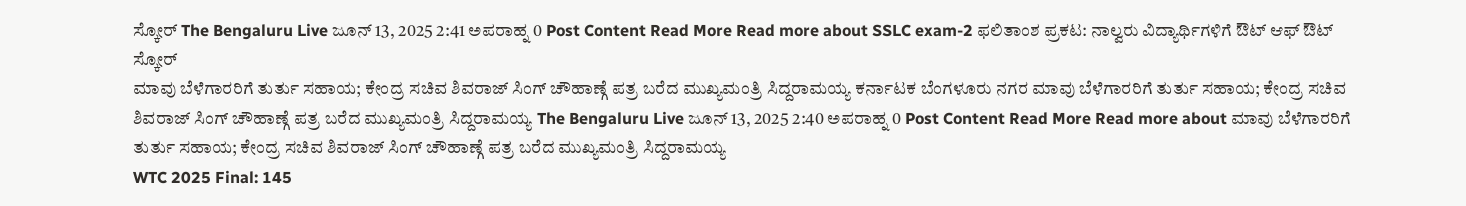ಸ್ಕೋರ್ The Bengaluru Live ಜೂನ್ 13, 2025 2:41 ಅಪರಾಹ್ನ 0 Post Content Read More Read more about SSLC exam-2 ಫಲಿತಾಂಶ ಪ್ರಕಟ: ನಾಲ್ವರು ವಿದ್ಯಾರ್ಥಿಗಳಿಗೆ ಔಟ್ ಆಫ್ ಔಟ್ ಸ್ಕೋರ್
ಮಾವು ಬೆಳೆಗಾರರಿಗೆ ತುರ್ತು ಸಹಾಯ; ಕೇಂದ್ರ ಸಚಿವ ಶಿವರಾಜ್ ಸಿಂಗ್ ಚೌಹಾಣ್ಗೆ ಪತ್ರ ಬರೆದ ಮುಖ್ಯಮಂತ್ರಿ ಸಿದ್ದರಾಮಯ್ಯ ಕರ್ನಾಟಕ ಬೆಂಗಳೂರು ನಗರ ಮಾವು ಬೆಳೆಗಾರರಿಗೆ ತುರ್ತು ಸಹಾಯ; ಕೇಂದ್ರ ಸಚಿವ ಶಿವರಾಜ್ ಸಿಂಗ್ ಚೌಹಾಣ್ಗೆ ಪತ್ರ ಬರೆದ ಮುಖ್ಯಮಂತ್ರಿ ಸಿದ್ದರಾಮಯ್ಯ The Bengaluru Live ಜೂನ್ 13, 2025 2:40 ಅಪರಾಹ್ನ 0 Post Content Read More Read more about ಮಾವು ಬೆಳೆಗಾರರಿಗೆ ತುರ್ತು ಸಹಾಯ; ಕೇಂದ್ರ ಸಚಿವ ಶಿವರಾಜ್ ಸಿಂಗ್ ಚೌಹಾಣ್ಗೆ ಪತ್ರ ಬರೆದ ಮುಖ್ಯಮಂತ್ರಿ ಸಿದ್ದರಾಮಯ್ಯ
WTC 2025 Final: 145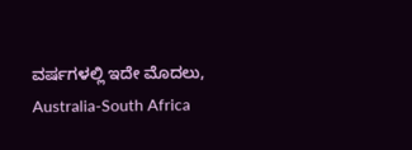ವರ್ಷಗಳಲ್ಲಿ ಇದೇ ಮೊದಲು, Australia-South Africa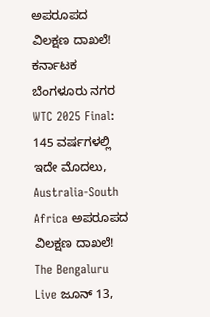ಅಪರೂಪದ ವಿಲಕ್ಷಣ ದಾಖಲೆ! ಕರ್ನಾಟಕ ಬೆಂಗಳೂರು ನಗರ WTC 2025 Final: 145 ವರ್ಷಗಳಲ್ಲಿ ಇದೇ ಮೊದಲು, Australia-South Africa ಅಪರೂಪದ ವಿಲಕ್ಷಣ ದಾಖಲೆ! The Bengaluru Live ಜೂನ್ 13,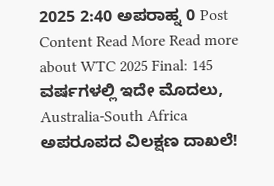2025 2:40 ಅಪರಾಹ್ನ 0 Post Content Read More Read more about WTC 2025 Final: 145 ವರ್ಷಗಳಲ್ಲಿ ಇದೇ ಮೊದಲು, Australia-South Africa ಅಪರೂಪದ ವಿಲಕ್ಷಣ ದಾಖಲೆ!